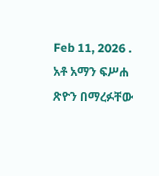Feb 11, 2026 .
አቶ አማን ፍሥሐ ጽዮን በማረፉቸው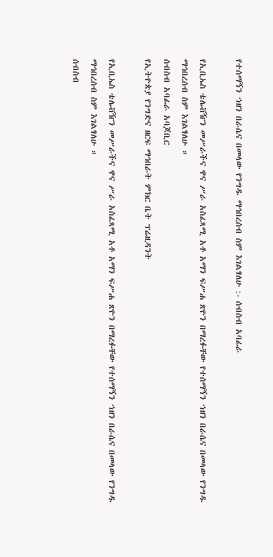የተሰማኝን ኀዘን በራሴና በመላው የንግዱ ማኅበረሰብ ስም እገልፃለሁ :- ሰብስብ አባፊራ

የኢቢኤስ ቴሌቭዥን መሥራችና ዋና ሥራ አስፈጻሚ አቶ አማን ፍሥሐ ጽዮን በማረፉቸው የተሰማኝን ኀዘን በራሴና በመላው የንግዱ ማኅበረሰብ ስም እገልፃለሁ ።
ሰብስብ አባፊራ አባጆቢር
የኢትዮጵያ የንግድና ዘርፍ ማኅበራት ምክር ቤት ፕሬዚዳንት

የኢቢኤስ ቴሌቭዥን መሥራችና ዋና ሥራ አስፈጻሚ አቶ አማን ፍሥሐ ጽዮን በማረፉቸው የተሰማኝን ኀዘን በራሴና በመላው የንግዱ ማኅበረሰብ ስም እገልፃለሁ ።
ሰብስብ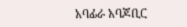አባፊራ አባጆቢር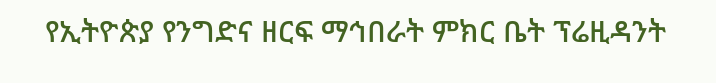የኢትዮጵያ የንግድና ዘርፍ ማኅበራት ምክር ቤት ፕሬዚዳንት